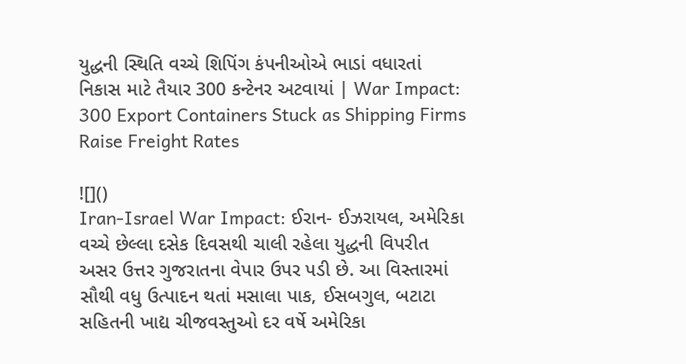યુદ્ધની સ્થિતિ વચ્ચે શિપિંગ કંપનીઓએ ભાડાં વધારતાં નિકાસ માટે તૈયાર 300 કન્ટેનર અટવાયાં | War Impact: 300 Export Containers Stuck as Shipping Firms Raise Freight Rates

![]()
Iran-Israel War Impact: ઈરાન- ઈઝરાયલ, અમેરિકા વચ્ચે છેલ્લા દસેક દિવસથી ચાલી રહેલા યુદ્ધની વિપરીત અસર ઉત્તર ગુજરાતના વેપાર ઉપર પડી છે. આ વિસ્તારમાં સૌથી વધુ ઉત્પાદન થતાં મસાલા પાક, ઈસબગુલ, બટાટા સહિતની ખાદ્ય ચીજવસ્તુઓ દર વર્ષે અમેરિકા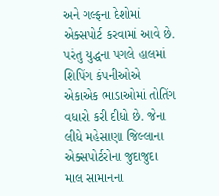અને ગલ્ફના દેશોમાં એક્સપોર્ટ કરવામાં આવે છે. પરંતુ યુદ્ધના પગલે હાલમાં શિપિંગ કંપનીઓએ એકાએક ભાડાઓમાં તોતિંગ વધારો કરી દીધો છે. જેના લીધે મહેસાણા જિલ્લાના એક્સપોર્ટરોના જુદાજુદા માલ સામાનના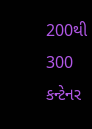200થી 300 કન્ટેનર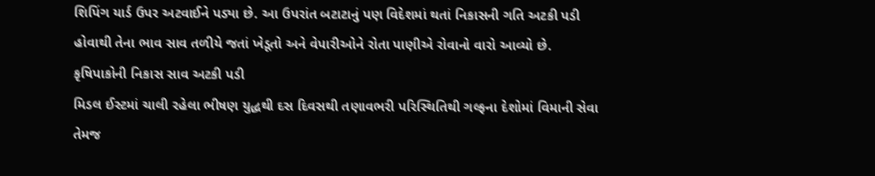શિપિંગ યાર્ડ ઉપર અટવાઈને પડ્યા છે. આ ઉપરાંત બટાટાનું પણ વિદેશમાં થતાં નિકાસની ગતિ અટકી પડી હોવાથી તેના ભાવ સાવ તળીયે જતાં ખેડૂતો અને વેપારીઓને રોતા પાણીએ રોવાનો વારો આવ્યો છે.
કૃષિપાકોની નિકાસ સાવ અટકી પડી
મિડલ ઈસ્ટમાં ચાલી રહેલા ભીષણ યુદ્ધથી દસ દિવસથી તણાવભરી પરિસ્થિતિથી ગલ્ફના દેશોમાં વિમાની સેવા તેમજ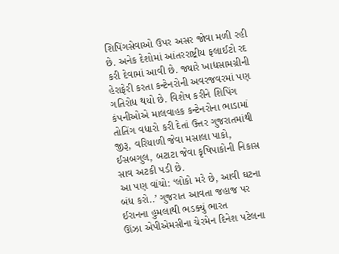શિપિંગસેવાઓ ઉપર અસર જોવા મળી રહી છે. અનેક દેશોમાં આંતરરાષ્ટ્રીય ફલાઈટો રદ કરી દેવામાં આવી છે. જ્યારે ખાદ્યસામગ્રીની હેરાફેરી કરતા કન્ટેનરોની અવરજવરમાં પણ ગતિરોધ થયો છે. વિશેષ કરીને શિપિંગ કંપનીઓએ માલવાહક કન્ટેનરોના ભાડામાં તોતિંગ વધારો કરી દેતાં ઉત્તર ગુજરાતમાંથી જીરૂ, વરિયાળી જેવા મસાલા પાકો, ઈસબગુલ, બટાટા જેવા કૃષિપાકોની નિકાસ સાવ અટકી પડી છે.
આ પણ વાંચો: ‘લોકો મરે છે, આવી ઘટના બંધ કરો..’ ગુજરાત આવતા જહાજ પર ઈરાનના હુમલાથી ભડક્યું ભારત
ઊંઝા એપીએમસીના ચેરમેન દિનેશ પટેલના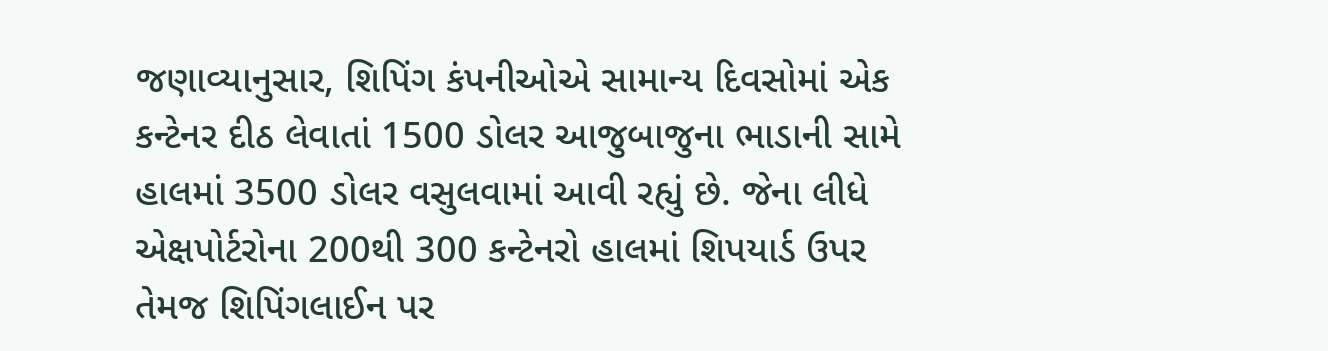જણાવ્યાનુસાર, શિપિંગ કંપનીઓએ સામાન્ય દિવસોમાં એક કન્ટેનર દીઠ લેવાતાં 1500 ડોલર આજુબાજુના ભાડાની સામે હાલમાં 3500 ડોલર વસુલવામાં આવી રહ્યું છે. જેના લીધે એક્ષપોર્ટરોના 200થી 300 કન્ટેનરો હાલમાં શિપયાર્ડ ઉપર તેમજ શિપિંગલાઈન પર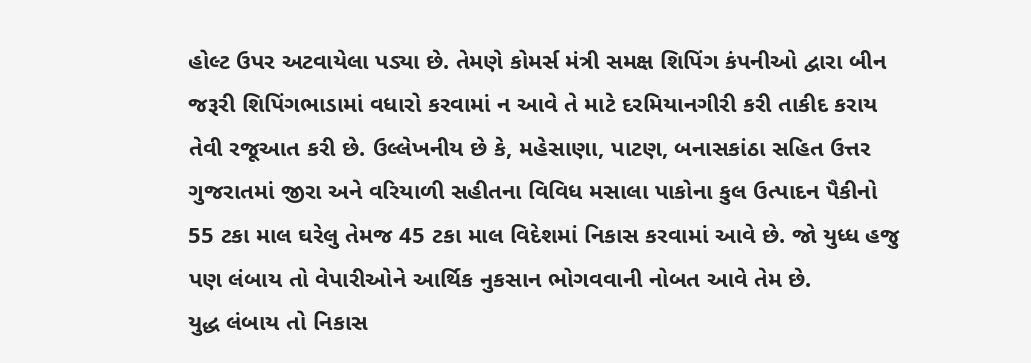હોલ્ટ ઉપર અટવાયેલા પડ્યા છે. તેમણે કોમર્સ મંત્રી સમક્ષ શિપિંગ કંપનીઓ દ્વારા બીન જરૂરી શિપિંગભાડામાં વધારો કરવામાં ન આવે તે માટે દરમિયાનગીરી કરી તાકીદ કરાય તેવી રજૂઆત કરી છે. ઉલ્લેખનીય છે કે, મહેસાણા, પાટણ, બનાસકાંઠા સહિત ઉત્તર ગુજરાતમાં જીરા અને વરિયાળી સહીતના વિવિધ મસાલા પાકોના કુલ ઉત્પાદન પૈકીનો 55 ટકા માલ ઘરેલુ તેમજ 45 ટકા માલ વિદેશમાં નિકાસ કરવામાં આવે છે. જો યુધ્ધ હજુ પણ લંબાય તો વેપારીઓને આર્થિક નુકસાન ભોગવવાની નોબત આવે તેમ છે.
યુદ્ધ લંબાય તો નિકાસ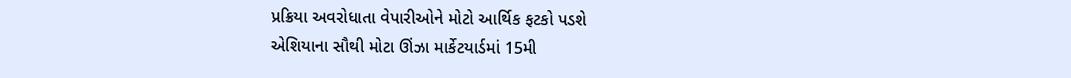પ્રક્રિયા અવરોધાતા વેપારીઓને મોટો આર્થિક ફટકો પડશે
એશિયાના સૌથી મોટા ઊંઝા માર્કેટયાર્ડમાં 15મી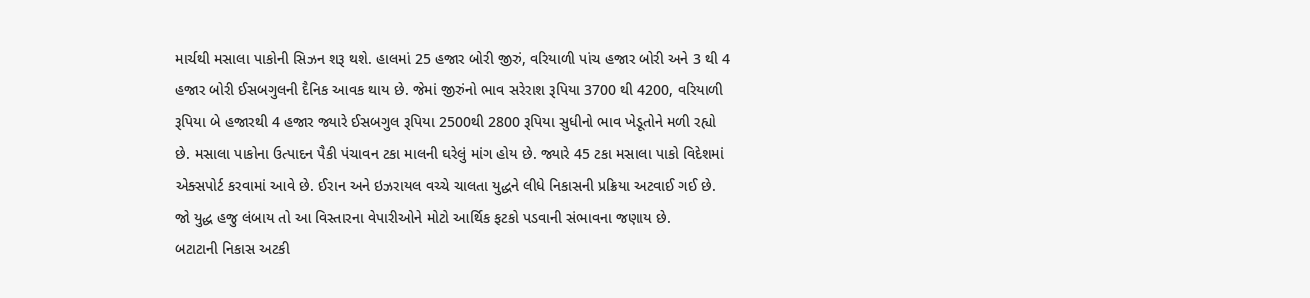માર્ચથી મસાલા પાકોની સિઝન શરૂ થશે. હાલમાં 25 હજાર બોરી જીરું, વરિયાળી પાંચ હજાર બોરી અને 3 થી 4 હજાર બોરી ઈસબગુલની દૈનિક આવક થાય છે. જેમાં જીરુંનો ભાવ સરેરાશ રૂપિયા 3700 થી 4200, વરિયાળી રૂપિયા બે હજારથી 4 હજાર જ્યારે ઈસબગુલ રૂપિયા 2500થી 2800 રૂપિયા સુધીનો ભાવ ખેડૂતોને મળી રહ્યો છે. મસાલા પાકોના ઉત્પાદન પૈકી પંચાવન ટકા માલની ઘરેલું માંગ હોય છે. જ્યારે 45 ટકા મસાલા પાકો વિદેશમાં એક્સપોર્ટ કરવામાં આવે છે. ઈરાન અને ઇઝરાયલ વચ્ચે ચાલતા યુદ્ધને લીધે નિકાસની પ્રક્રિયા અટવાઈ ગઈ છે. જો યુદ્ધ હજુ લંબાય તો આ વિસ્તારના વેપારીઓને મોટો આર્થિક ફટકો પડવાની સંભાવના જણાય છે.
બટાટાની નિકાસ અટકી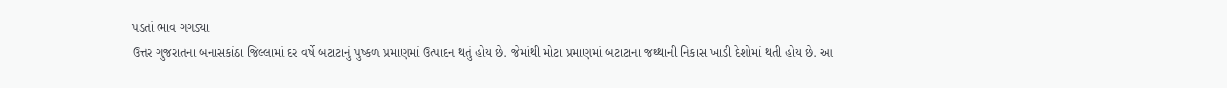પડતાં ભાવ ગગડ્યા
ઉત્તર ગુજરાતના બનાસકાંઠા જિલ્લામાં દર વર્ષે બટાટાનું પુષ્કળ પ્રમાણમાં ઉત્પાદન થતું હોય છે. જેમાંથી મોટા પ્રમાણમાં બટાટાના જથ્થાની નિકાસ ખાડી દેશોમાં થતી હોય છે. આ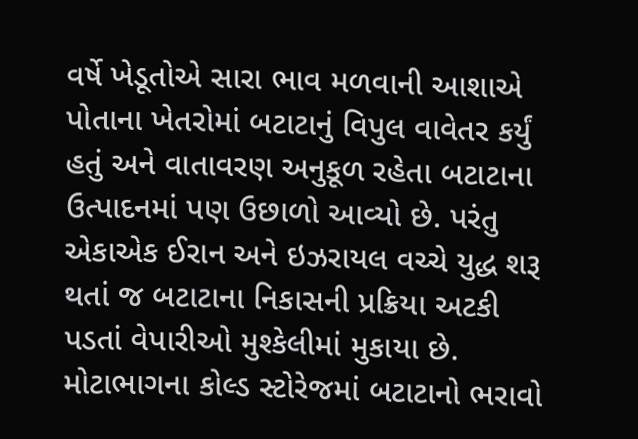વર્ષે ખેડૂતોએ સારા ભાવ મળવાની આશાએ પોતાના ખેતરોમાં બટાટાનું વિપુલ વાવેતર કર્યું હતું અને વાતાવરણ અનુકૂળ રહેતા બટાટાના ઉત્પાદનમાં પણ ઉછાળો આવ્યો છે. પરંતુ એકાએક ઈરાન અને ઇઝરાયલ વચ્ચે યુદ્ધ શરૂ થતાં જ બટાટાના નિકાસની પ્રક્રિયા અટકી પડતાં વેપારીઓ મુશ્કેલીમાં મુકાયા છે. મોટાભાગના કોલ્ડ સ્ટોરેજમાં બટાટાનો ભરાવો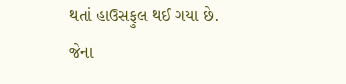થતાં હાઉસફુલ થઈ ગયા છે. જેના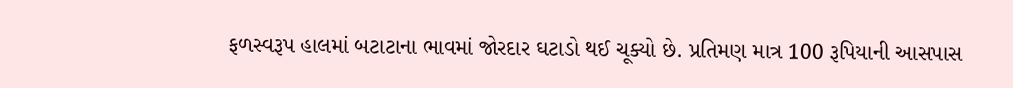ફળસ્વરૂપ હાલમાં બટાટાના ભાવમાં જોરદાર ઘટાડો થઈ ચૂક્યો છે. પ્રતિમણ માત્ર 100 રૂપિયાની આસપાસ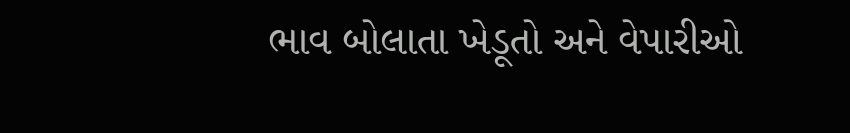ભાવ બોલાતા ખેડૂતો અને વેપારીઓ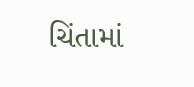ચિંતામાં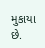મુકાયા છે.